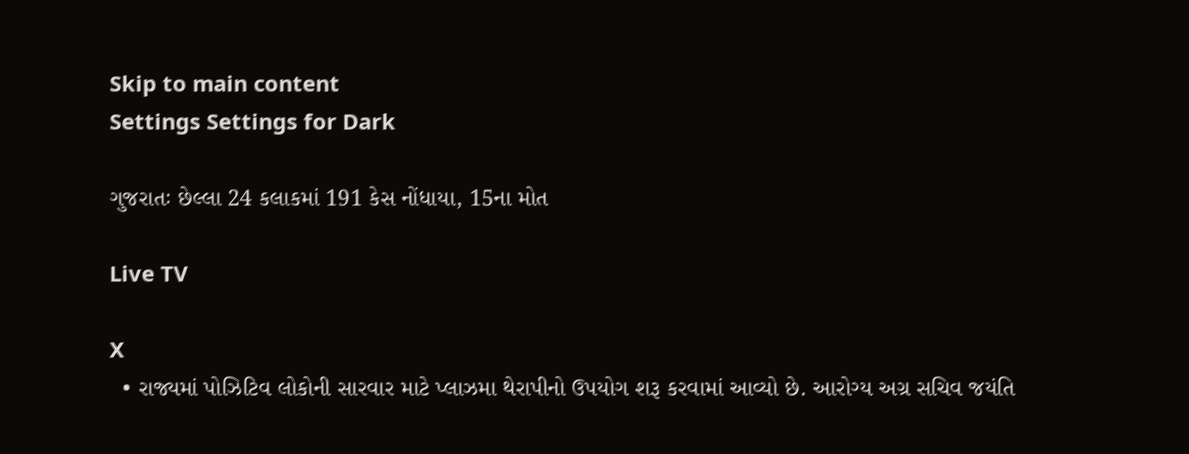Skip to main content
Settings Settings for Dark

ગુજરાતઃ છેલ્લા 24 કલાકમાં 191 કેસ નોંધાયા, 15ના મોત

Live TV

X
  • રાજ્યમાં પોઝિટિવ લોકોની સારવાર માટે પ્લાઝમા થેરાપીનો ઉપયોગ શરૂ કરવામાં આવ્યો છે. આરોગ્ય અગ્ર સચિવ જયંતિ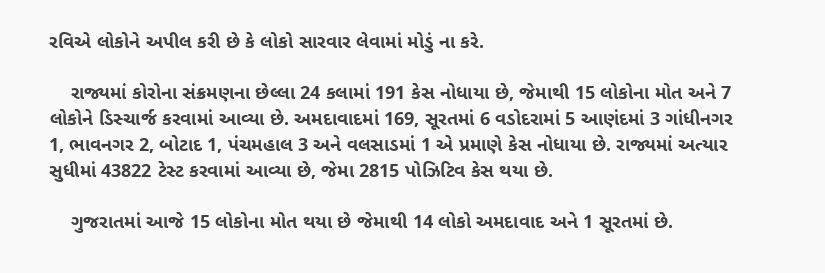રવિએ લોકોને અપીલ કરી છે કે લોકો સારવાર લેવામાં મોડું ના કરે.

    રાજ્યમાં કોરોના સંક્રમણના છેલ્લા 24 કલામાં 191 કેસ નોધાયા છે, જેમાથી 15 લોકોના મોત અને 7 લોકોને ડિસ્ચાર્જ કરવામાં આવ્યા છે. અમદાવાદમાં 169, સૂરતમાં 6 વડોદરામાં 5 આણંદમાં 3 ગાંધીનગર 1, ભાવનગર 2, બોટાદ 1, પંચમહાલ 3 અને વલસાડમાં 1 એ પ્રમાણે કેસ નોધાયા છે. રાજ્યમાં અત્યાર સુધીમાં 43822 ટેસ્ટ કરવામાં આવ્યા છે, જેમા 2815 પોઝિટિવ કેસ થયા છે.

    ગુજરાતમાં આજે 15 લોકોના મોત થયા છે જેમાથી 14 લોકો અમદાવાદ અને 1 સૂરતમાં છે.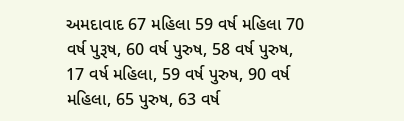અમદાવાદ 67 મહિલા 59 વર્ષ મહિલા 70 વર્ષ પુરૂષ, 60 વર્ષ પુરુષ, 58 વર્ષ પુરુષ, 17 વર્ષ મહિલા, 59 વર્ષ પુરુષ, 90 વર્ષ  મહિલા, 65 પુરુષ, 63 વર્ષ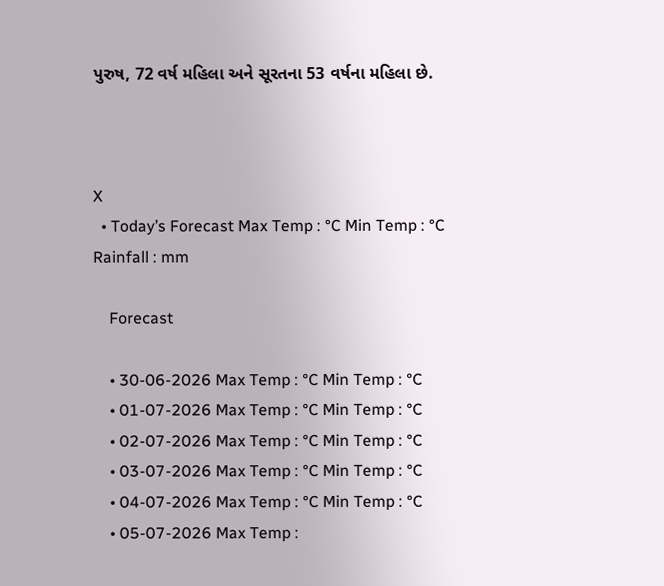પુરુષ, 72 વર્ષ મહિલા અને સૂરતના 53 વર્ષના મહિલા છે.



X
  • Today’s Forecast Max Temp : °C Min Temp : °C Rainfall : mm

    Forecast

    • 30-06-2026 Max Temp : °C Min Temp : °C
    • 01-07-2026 Max Temp : °C Min Temp : °C
    • 02-07-2026 Max Temp : °C Min Temp : °C
    • 03-07-2026 Max Temp : °C Min Temp : °C
    • 04-07-2026 Max Temp : °C Min Temp : °C
    • 05-07-2026 Max Temp :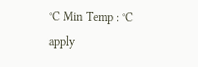°C Min Temp : °C
apply